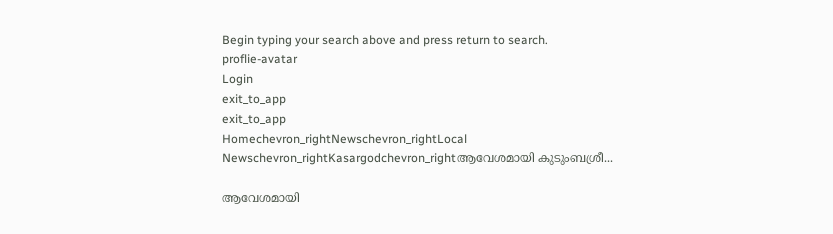Begin typing your search above and press return to search.
proflie-avatar
Login
exit_to_app
exit_to_app
Homechevron_rightNewschevron_rightLocal Newschevron_rightKasargodchevron_rightആവേശമായി കുടുംബശ്രീ...

ആവേശമായി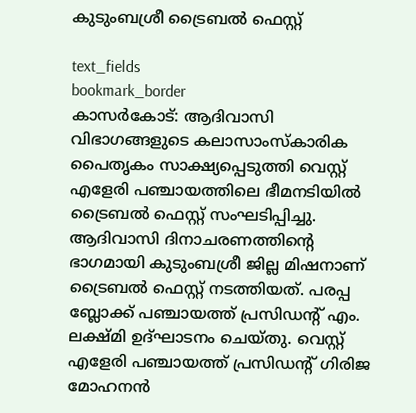കുടുംബശ്രീ ട്രൈബല്‍ ഫെസ്റ്റ്

text_fields
bookmark_border
കാസർകോട്: ആദിവാസി വിഭാഗങ്ങളുടെ കലാസാംസ്‌കാരിക പൈതൃകം സാക്ഷ്യപ്പെടുത്തി വെസ്റ്റ് എളേരി പഞ്ചായത്തിലെ ഭീമനടിയില്‍ ട്രൈബൽ ഫെസ്റ്റ് സംഘടിപ്പിച്ചു. ആദിവാസി ദിനാചരണത്തിന്റെ ഭാഗമായി കുടുംബശ്രീ ജില്ല മിഷനാണ് ട്രൈബല്‍ ഫെസ്റ്റ് നടത്തിയത്. പരപ്പ ബ്ലോക്ക് പഞ്ചായത്ത് പ്രസിഡന്റ് എം. ലക്ഷ്മി ഉദ്ഘാടനം ചെയ്തു. വെസ്റ്റ് എളേരി പഞ്ചായത്ത് പ്രസിഡന്റ് ഗിരിജ മോഹനന്‍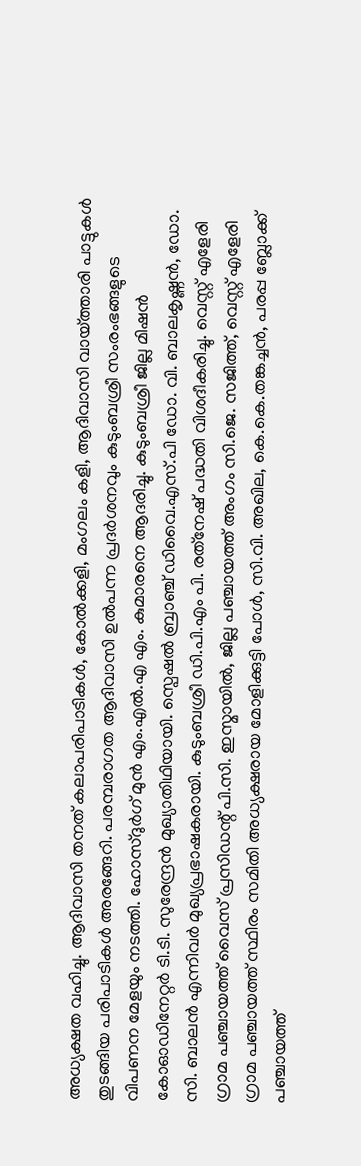അധ്യക്ഷത വഹിച്ചു. ആദിവാസി തനത് കലാപരിപാടികള്‍, കോല്‍ക്കളി, മംഗലം കളി, ആദിവാസി വായ്ത്താരി പാട്ടുകള്‍ തുടങ്ങിയ പരിപാടികള്‍ അരങ്ങേറി. പരമ്പരാഗത ആദിവാസി ഉൽപന്ന പ്രദര്‍ശനവും കുടുംബശ്രീ സംരംഭങ്ങളുടെ വിപണന മേളയും നടത്തി. ഹോസ്ദുര്‍ഗ് മുന്‍ എം.എല്‍.എ എം. കുമാരനെ ആദരിച്ചു. കുടുംബശ്രീ ജില്ല മിഷന്‍ കോഓഡിനേറ്റര്‍ ടി.ടി. സുരേന്ദ്രന്‍ മുഖ്യാതിഥിയായി. സ്പെഷൽ ബ്രാഞ്ച് ഡിവൈ.എസ്.പി ഡോ. വി. ബാലകൃഷ്ണന്‍, ഡോ. സി. ബാലന്‍ എന്നിവര്‍ മുഖ്യപ്രഭാഷകരായി. കുടുംബശ്രീ ഡി.പി.എം പി. രത്‌നേഷ് പദ്ധതി വിശദീകരിച്ചു. വെസ്റ്റ് എളേരി ഗ്രാമ പഞ്ചായത്ത് വൈസ് പ്രസിഡന്റ് പി.സി. ഇസ്മായില്‍, ജില്ല പഞ്ചായത്ത് അംഗം സി.ജെ. സജിത്ത്, വെസ്റ്റ് എളേരി ഗ്രാമ പഞ്ചായത്ത് സ്ഥിരം സമിതി അധ്യക്ഷരായ മോളിക്കുട്ടി പോള്‍, സി.വി. അഖില, കെ.കെ.തങ്കച്ചന്‍, പരപ്പ ബ്ലോക്ക് പഞ്ചായത്ത്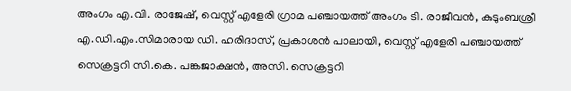അംഗം എ.വി. രാജേഷ്, വെസ്റ്റ് എളേരി ഗ്രാമ പഞ്ചായത്ത് അംഗം ടി. രാജീവന്‍, കുടുംബശ്രീ എ.ഡി.എം.സിമാരായ ഡി. ഹരിദാസ്, പ്രകാശന്‍ പാലായി, വെസ്റ്റ് എളേരി പഞ്ചായത്ത് സെക്രട്ടറി സി.കെ. പങ്കജാക്ഷന്‍, അസി. സെക്രട്ടറി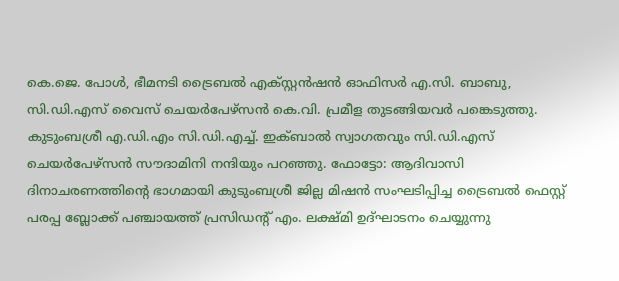കെ.ജെ. പോള്‍, ഭീമനടി ട്രൈബല്‍ എക്സ്റ്റന്‍ഷന്‍ ഓഫിസര്‍ എ.സി. ബാബു, സി.ഡി.എസ് വൈസ് ചെയര്‍പേഴ്‌സൻ കെ.വി. പ്രമീള തുടങ്ങിയവര്‍ പങ്കെടുത്തു. കുടുംബശ്രീ എ.ഡി.എം സി.ഡി.എച്ച്. ഇക്ബാല്‍ സ്വാഗതവും സി.ഡി.എസ് ചെയര്‍പേഴ്‌സൻ സൗദാമിനി നന്ദിയും പറഞ്ഞു. ഫോട്ടോ: ആദിവാസി ദിനാചരണത്തിന്റെ ഭാഗമായി കുടുംബശ്രീ ജില്ല മിഷന്‍ സംഘടിപ്പിച്ച ട്രൈബല്‍ ഫെസ്റ്റ് പരപ്പ ബ്ലോക്ക് പഞ്ചായത്ത് പ്രസിഡന്റ് എം. ലക്ഷ്മി ഉദ്ഘാടനം ചെയ്യുന്നു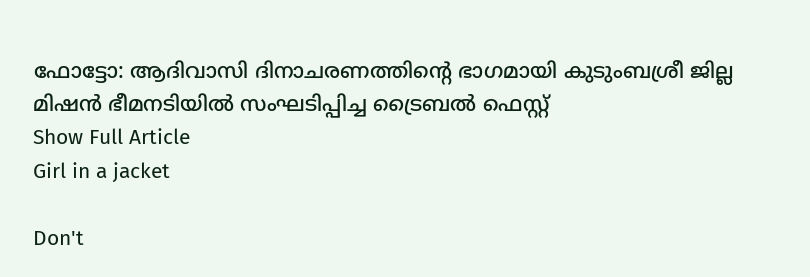ഫോട്ടോ: ആദിവാസി ദിനാചരണത്തിന്റെ ഭാഗമായി കുടുംബശ്രീ ജില്ല മിഷന്‍ ഭീമനടിയില്‍ സംഘടിപ്പിച്ച ട്രൈബല്‍ ഫെസ്റ്റ്
Show Full Article
Girl in a jacket

Don't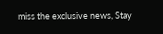miss the exclusive news, Stay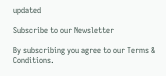updated

Subscribe to our Newsletter

By subscribing you agree to our Terms & Conditions.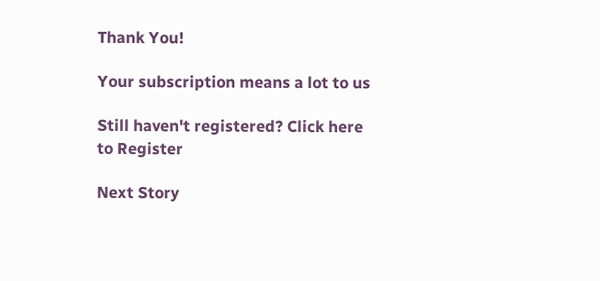Thank You!

Your subscription means a lot to us

Still haven't registered? Click here to Register

Next Story